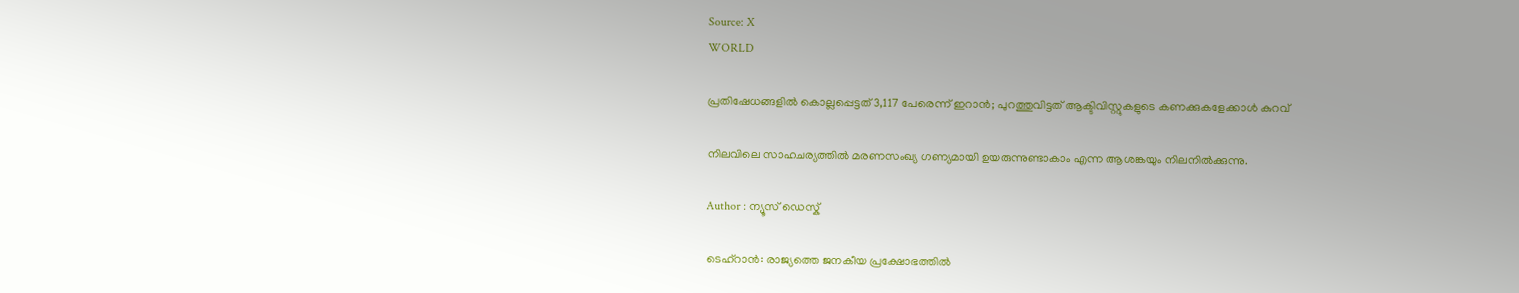Source: X
WORLD

പ്രതിഷേധങ്ങളിൽ കൊല്ലപ്പെട്ടത് 3,117 പേരെന്ന് ഇറാൻ; പുറത്തുവിട്ടത് ആക്ടിവിസ്റ്റുകളുടെ കണക്കുകളേക്കാൾ കുറവ്

നിലവിലെ സാഹചര്യത്തിൽ മരണസംഖ്യ ഗണ്യമായി ഉയരുന്നുണ്ടാകാം എന്ന ആശങ്കയും നിലനിൽക്കുന്നു.

Author : ന്യൂസ് ഡെസ്ക്

ടെഹ്റാൻ: രാജ്യത്തെ ജനകീയ പ്രക്ഷോഭത്തിൽ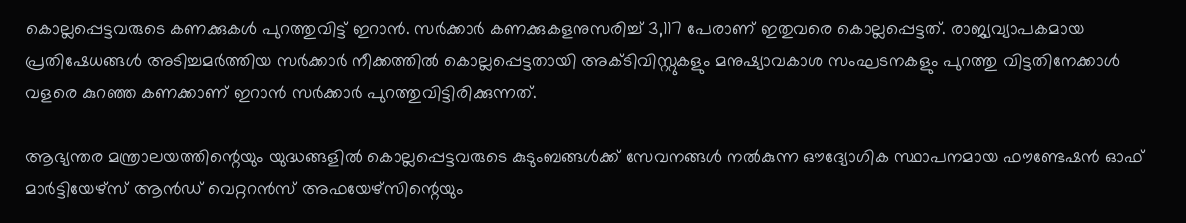കൊല്ലപ്പെട്ടവരുടെ കണക്കുകൾ പുറത്തുവിട്ട് ഇറാൻ. സർക്കാർ കണക്കുകളനുസരിച്ച് 3,117 പേരാണ് ഇതുവരെ കൊല്ലപ്പെട്ടത്. രാജ്യവ്യാപകമായ പ്രതിഷേധങ്ങൾ അടിച്ചമർത്തിയ സർക്കാർ നീക്കത്തിൽ കൊല്ലപ്പെട്ടതായി അക്ടിവിസ്റ്റുകളും മനുഷ്യാവകാശ സംഘടനകളും പുറത്തു വിട്ടതിനേക്കാൾ വളരെ കുറഞ്ഞ കണക്കാണ് ഇറാൻ സർക്കാർ പുറത്തുവിട്ടിരിക്കുന്നത്.

ആഭ്യന്തര മന്ത്രാലയത്തിന്റെയും യുദ്ധങ്ങളിൽ കൊല്ലപ്പെട്ടവരുടെ കുടുംബങ്ങൾക്ക് സേവനങ്ങൾ നൽകുന്ന ഔദ്യോഗിക സ്ഥാപനമായ ഫൗണ്ടേഷൻ ഓഫ് മാർട്ടിയേഴ്‌സ് ആൻഡ് വെറ്ററൻസ് അഫയേഴ്‌സിന്റെയും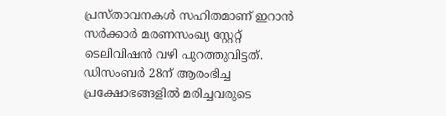പ്രസ്താവനകൾ സഹിതമാണ് ഇറാൻ സർക്കാർ മരണസംഖ്യ സ്റ്റേറ്റ് ടെലിവിഷൻ വഴി പുറത്തുവിട്ടത്. ഡിസംബർ 28ന് ആരംഭിച്ച പ്രക്ഷോഭങ്ങളിൽ മരിച്ചവരുടെ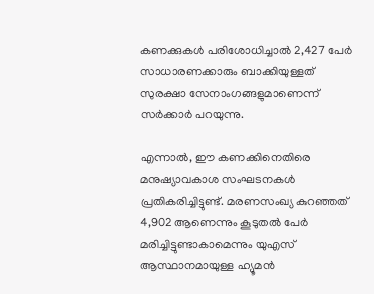കണക്കുകൾ പരിശോധിച്ചാൽ 2,427 പേർ സാധാരണക്കാരും ബാക്കിയുള്ളത് സുരക്ഷാ സേനാംഗങ്ങളുമാണെന്ന് സർക്കാർ പറയുന്നു.

എന്നാൽ, ഈ കണക്കിനെതിരെ മനുഷ്യാവകാശ സംഘടനകൾ പ്രതികരിച്ചിട്ടുണ്ട്. മരണസംഖ്യ കുറഞ്ഞത് 4,902 ആണെന്നും കൂടുതൽ പേർ മരിച്ചിട്ടുണ്ടാകാമെന്നും യുഎസ് ആസ്ഥാനമായുള്ള ഹ്യൂമൻ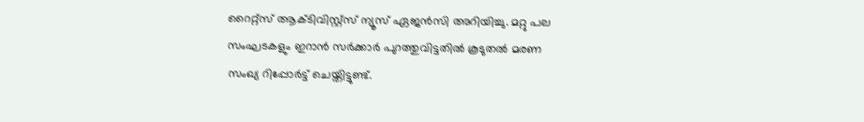റൈറ്റ്സ് ആക്ടിവിസ്റ്റ്സ് ന്യൂസ് ഏജൻസി അറിയിച്ചു. മറ്റു പല സംഘടകളും ഇറാൻ സർക്കാർ പുറത്തുവിട്ടതിൽ കൂടുതൽ മരണ സംഖ്യ റിപ്പോർട്ട് ചെയ്തിട്ടുണ്ട്.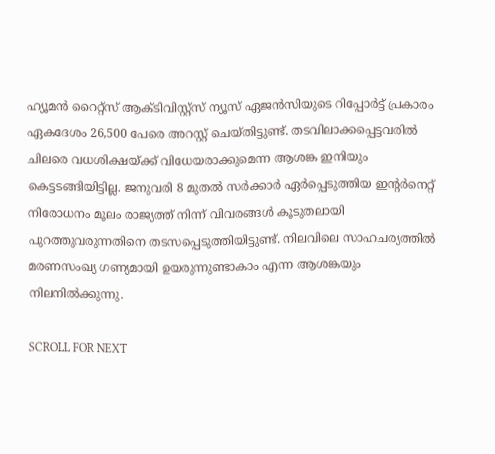ഹ്യൂമൻ റൈറ്റ്സ് ആക്ടിവിസ്റ്റ്സ് ന്യൂസ് ഏജൻസിയുടെ റിപ്പോർട്ട് പ്രകാരം ഏകദേശം 26,500 പേരെ അറസ്റ്റ് ചെയ്തിട്ടുണ്ട്. തടവിലാക്കപ്പെട്ടവരിൽ ചിലരെ വധശിക്ഷയ്ക്ക് വിധേയരാക്കുമെന്ന ആശങ്ക ഇനിയും കെട്ടടങ്ങിയിട്ടില്ല. ജനുവരി 8 മുതൽ സർക്കാർ ഏർപ്പെടുത്തിയ ഇന്റർനെറ്റ് നിരോധനം മൂലം രാജ്യത്ത് നിന്ന് വിവരങ്ങൾ കൂടുതലായി പുറത്തുവരുന്നതിനെ തടസപ്പെടുത്തിയിട്ടുണ്ട്. നിലവിലെ സാഹചര്യത്തിൽ മരണസംഖ്യ ഗണ്യമായി ഉയരുന്നുണ്ടാകാം എന്ന ആശങ്കയും നിലനിൽക്കുന്നു.

SCROLL FOR NEXT